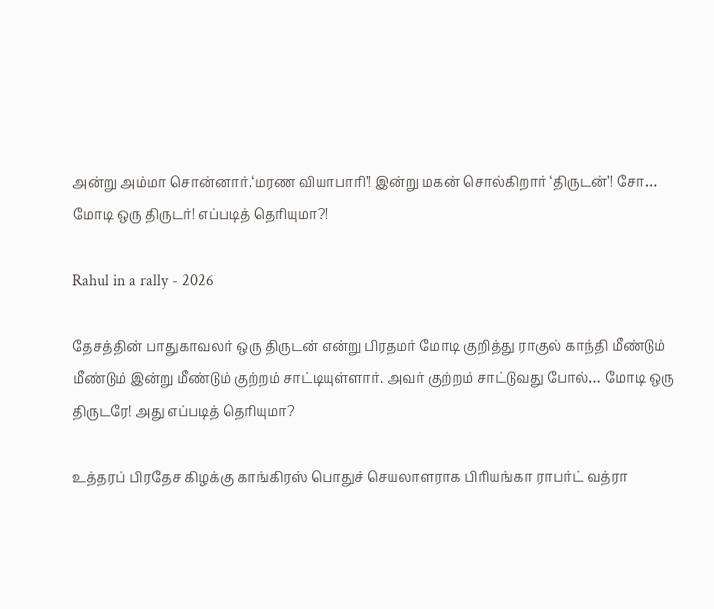அன்று அம்மா சொன்னார்.‘மரண வியாபாரி’! இன்று மகன் சொல்கிறார் ‘திருடன்’! சோ… மோடி ஒரு திருடர்! எப்படித் தெரியுமா?!

Rahul in a rally - 2026

தேசத்தின் பாதுகாவலர் ஒரு திருடன் என்று பிரதமர் மோடி குறித்து ராகுல் காந்தி மீண்டும் மீண்டும் இன்று மீண்டும் குற்றம் சாட்டியுள்ளார். அவர் குற்றம் சாட்டுவது போல்… மோடி ஒரு திருடரே! அது எப்படித் தெரியுமா?

உத்தரப் பிரதேச கிழக்கு காங்கிரஸ் பொதுச் செயலாளராக பிரியங்கா ராபர்ட் வத்ரா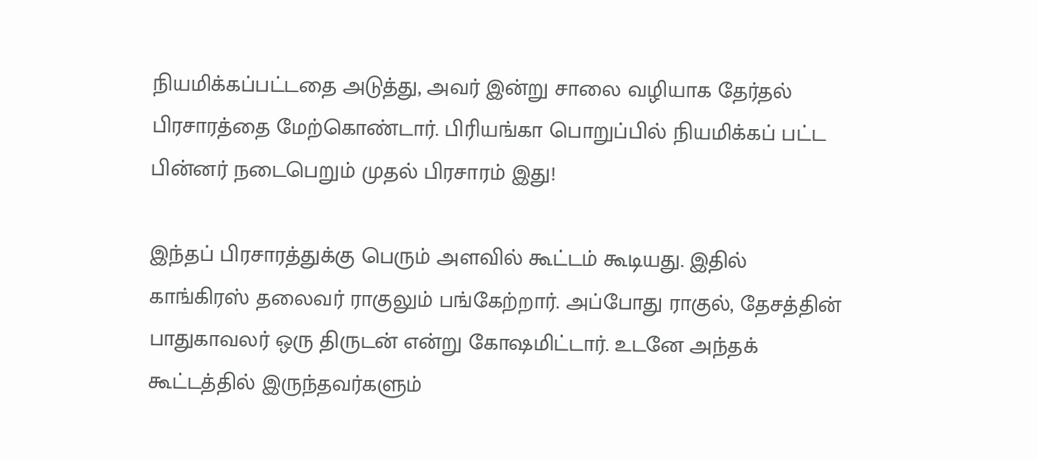நியமிக்கப்பட்டதை அடுத்து, அவர் இன்று சாலை வழியாக தேர்தல் பிரசாரத்தை மேற்கொண்டார். பிரியங்கா பொறுப்பில் நியமிக்கப் பட்ட பின்னர் நடைபெறும் முதல் பிரசாரம் இது!

இந்தப் பிரசாரத்துக்கு பெரும் அளவில் கூட்டம் கூடியது. இதில் காங்கிரஸ் தலைவர் ராகுலும் பங்கேற்றார். அப்போது ராகுல், தேசத்தின் பாதுகாவலர் ஒரு திருடன் என்று கோஷமிட்டார். உடனே அந்தக் கூட்டத்தில் இருந்தவர்களும்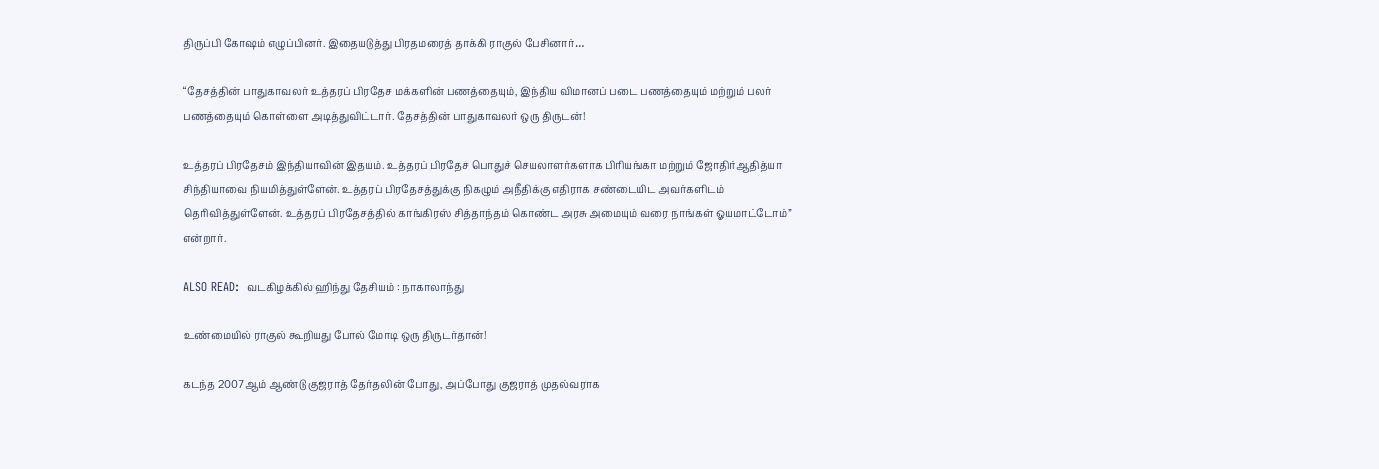திருப்பி கோஷம் எழுப்பினர். இதையடுத்து பிரதமரைத் தாக்கி ராகுல் பேசினார்…

“தேசத்தின் பாதுகாவலர் உத்தரப் பிரதேச மக்களின் பணத்தையும், இந்திய விமானப் படை பணத்தையும் மற்றும் பலர் பணத்தையும் கொள்ளை அடித்துவிட்டார். தேசத்தின் பாதுகாவலர் ஒரு திருடன்!

உத்தரப் பிரதேசம் இந்தியாவின் இதயம். உத்தரப் பிரதேச பொதுச் செயலாளர்களாக பிரியங்கா மற்றும் ஜோதிர்ஆதித்யா சிந்தியாவை நியமித்துள்ளேன். உத்தரப் பிரதேசத்துக்கு நிகழும் அநீதிக்கு எதிராக சண்டையிட அவர்களிடம் தெரிவித்துள்ளேன். உத்தரப் பிரதேசத்தில் காங்கிரஸ் சித்தாந்தம் கொண்ட அரசு அமையும் வரை நாங்கள் ஓயமாட்டோம்” என்றார்.

ALSO READ:  வடகிழக்கில் ஹிந்து தேசியம் : நாகாலாந்து

உண்மையில் ராகுல் கூறியது போல் மோடி ஒரு திருடர்தான்!

கடந்த 2007ஆம் ஆண்டு குஜராத் தேர்தலின் போது, அப்போது குஜராத் முதல்வராக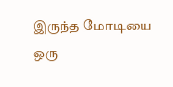இருந்த மோடியை ஒரு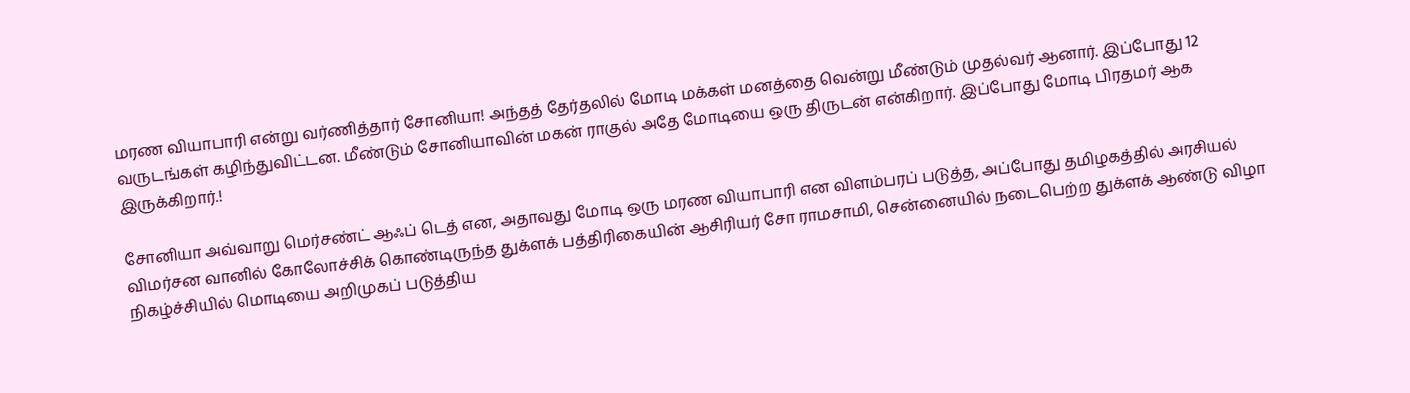மரண வியாபாரி என்று வர்ணித்தார் சோனியா! அந்தத் தேர்தலில் மோடி மக்கள் மனத்தை வென்று மீண்டும் முதல்வர் ஆனார். இப்போது 12 வருடங்கள் கழிந்துவிட்டன. மீண்டும் சோனியாவின் மகன் ராகுல் அதே மோடியை ஒரு திருடன் என்கிறார். இப்போது மோடி பிரதமர் ஆக இருக்கிறார்.!

சோனியா அவ்வாறு மெர்சண்ட் ஆஃப் டெத் என, அதாவது மோடி ஒரு மரண வியாபாரி என விளம்பரப் படுத்த, அப்போது தமிழகத்தில் அரசியல் விமர்சன வானில் கோலோச்சிக் கொண்டிருந்த துக்ளக் பத்திரிகையின் ஆசிரியர் சோ ராமசாமி, சென்னையில் நடைபெற்ற துக்ளக் ஆண்டு விழா நிகழ்ச்சியில் மொடியை அறிமுகப் படுத்திய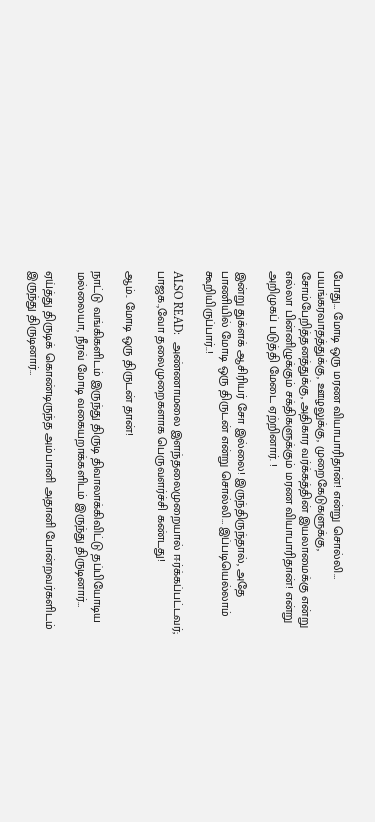போது… மோடி ஒரு மரண வியாபாரிதான்! என்று சொல்லி… பயங்கரவாதத்துக்கு, ஊழலுக்கு, முறைகேடுகளுக்கு, சோம்பேறித்தனத்துக்கு, அதிகார வர்க்கத்தின் இயலாமைக்கு என்று எல்லா பின்னிழுக்கும் சக்திகளுக்கும் மரண வியாபாரிதான்! என்று அறிமுகப் படுத்தி மேடை ஏற்றினார். !

இன்று துக்ளக் ஆசிரியர் சோ இல்லை! இருந்திருந்தால், அதே பாணியில் மோடி ஒரு திருடன் என்று சொல்லி… இப்படியெல்லாம் கூறியிருப்பார்..!

ALSO READ:  அண்ணாமலை இளந்தலைமுறையால் ஈர்க்கப்பட்டவர்; பாஜக.,வோ தலைமுறைகளாக பெருவளர்ச்சி கண்டது!

ஆம்.. மோடி ஒரு திருடன் தான்!

நாட்டு வங்கிகளிடம் இருந்து திருடி திவாலாக்கிவிட்டு தப்பியோடிய மல்லையா, நீரவ் மோடி வகையறாக்களிடம் இருந்து திருடினார்…

ஏய்த்து திருடிக் கொண்டிருந்த அம்பானி அதானி போன்றவர்களிடம் இருந்து திருடினார்…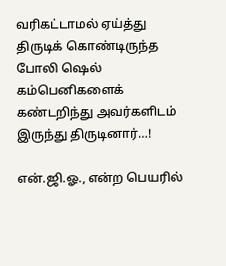வரிகட்டாமல் ஏய்த்து திருடிக் கொண்டிருந்த போலி ஷெல் கம்பெனிகளைக் கண்டறிந்து அவர்களிடம் இருந்து திருடினார்…!

என்.ஜி.ஓ., என்ற பெயரில்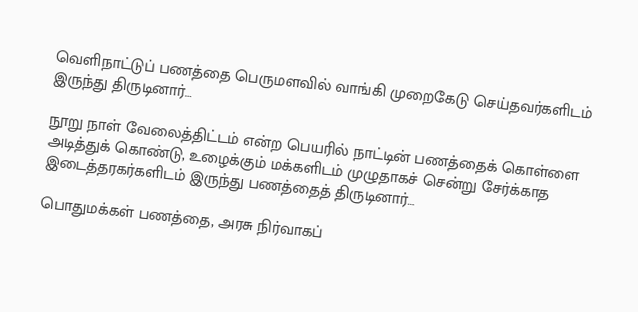வெளிநாட்டுப் பணத்தை பெருமளவில் வாங்கி முறைகேடு செய்தவர்களிடம் இருந்து திருடினார்…

நூறு நாள் வேலைத்திட்டம் என்ற பெயரில் நாட்டின் பணத்தைக் கொள்ளை அடித்துக் கொண்டு, உழைக்கும் மக்களிடம் முழுதாகச் சென்று சேர்க்காத இடைத்தரகர்களிடம் இருந்து பணத்தைத் திருடினார்…

பொதுமக்கள் பணத்தை, அரசு நிர்வாகப்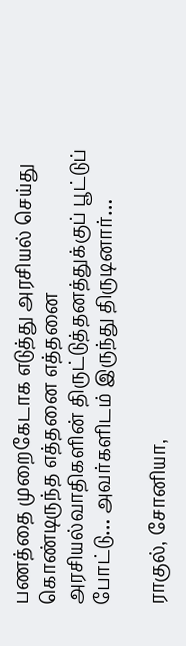பணத்தை முறைகேடாக எடுத்து அரசியல் செய்து கொண்டிருந்த எத்தனை எத்தனை அரசியல்வாதிகளின் திருட்டுத்தனத்துக்குப் பூட்டுப் போட்டு… அவர்களிடம் இருந்து திருடினார்…

ராகுல், சோனியா,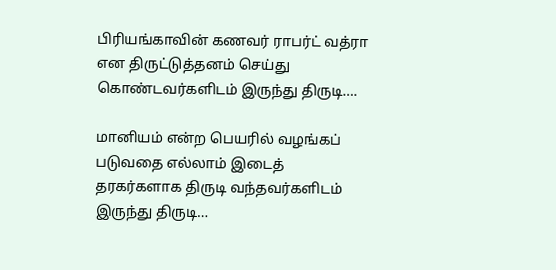பிரியங்காவின் கணவர் ராபர்ட் வத்ரா என திருட்டுத்தனம் செய்து கொண்டவர்களிடம் இருந்து திருடி….

மானியம் என்ற பெயரில் வழங்கப் படுவதை எல்லாம் இடைத் தரகர்களாக திருடி வந்தவர்களிடம் இருந்து திருடி…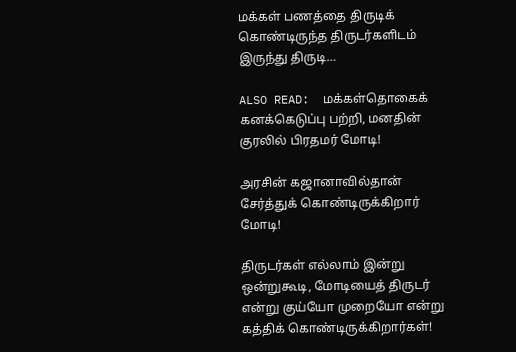மக்கள் பணத்தை திருடிக் கொண்டிருந்த திருடர்களிடம் இருந்து திருடி…

ALSO READ:  மக்கள்தொகைக் கனக்கெடுப்பு பற்றி, மனதின் குரலில் பிரதமர் மோடி!

அரசின் கஜானாவில்தான் சேர்த்துக் கொண்டிருக்கிறார் மோடி!

திருடர்கள் எல்லாம் இன்று ஒன்றுகூடி, மோடியைத் திருடர் என்று குய்யோ முறையோ என்று கத்திக் கொண்டிருக்கிறார்கள்!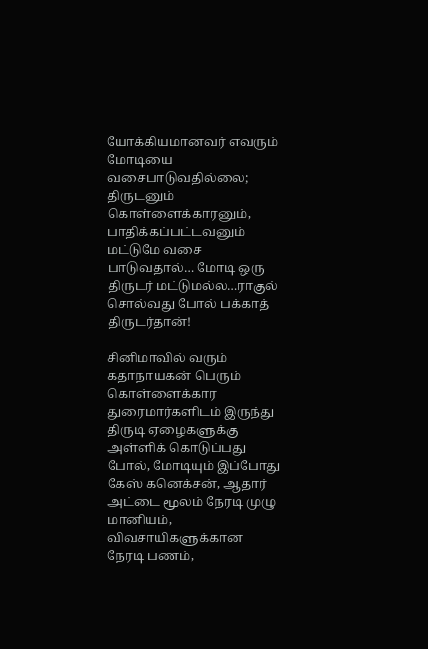யோக்கியமானவர் எவரும் மோடியை வசைபாடுவதில்லை; திருடனும் கொள்ளைக்காரனும், பாதிக்கப்பட்டவனும் மட்டுமே வசை பாடுவதால்… மோடி ஒரு திருடர் மட்டுமல்ல…ராகுல் சொல்வது போல் பக்காத் திருடர்தான்!

சினிமாவில் வரும் கதாநாயகன் பெரும் கொள்ளைக்கார துரைமார்களிடம் இருந்து திருடி ஏழைகளுக்கு அள்ளிக் கொடுப்பது போல், மோடியும் இப்போது கேஸ் கனெக்சன், ஆதார் அட்டை மூலம் நேரடி முழு மானியம், விவசாயிகளுக்கான நேரடி பணம்,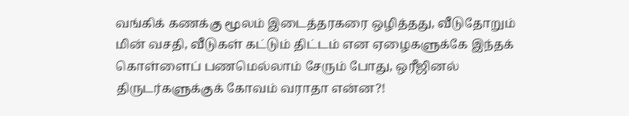வங்கிக் கணக்கு மூலம் இடைத்தரகரை ஒழித்தது, வீடுதோறும் மின் வசதி, வீடுகள் கட்டும் திட்டம் என ஏழைகளுக்கே இந்தக் கொள்ளைப் பணமெல்லாம் சேரும் போது, ஒரீஜினல் திருடர்களுக்குக் கோவம் வராதா என்ன?!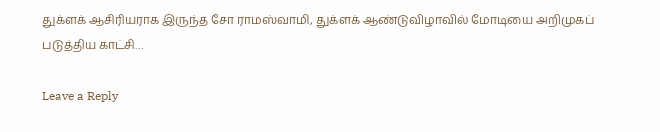துக்ளக் ஆசிரியராக இருந்த சோ ராமஸ்வாமி, துக்ளக் ஆண்டுவிழாவில் மோடியை அறிமுகப் படுத்திய காட்சி…

Leave a Reply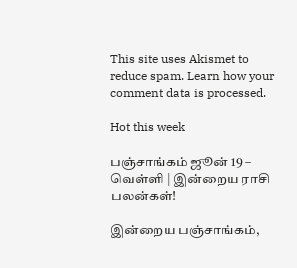This site uses Akismet to reduce spam. Learn how your comment data is processed.

Hot this week

பஞ்சாங்கம் ஜூன் 19 – வெள்ளி | இன்றைய ராசி பலன்கள்!

இன்றைய பஞ்சாங்கம்,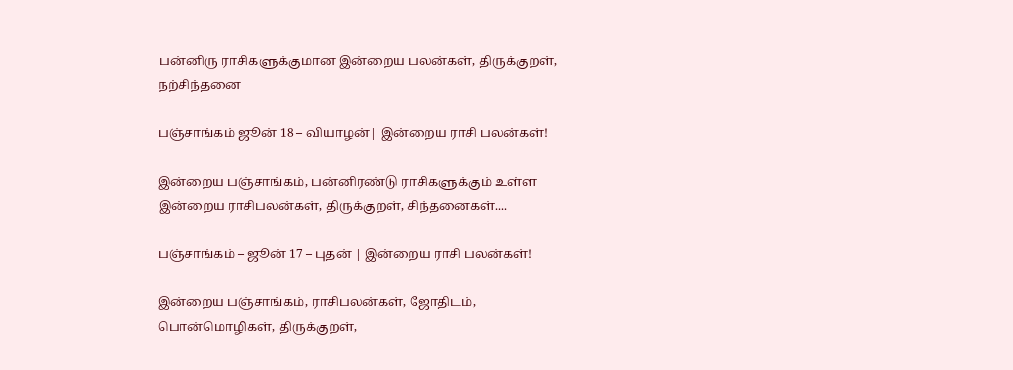பன்னிரு ராசிகளுக்குமான இன்றைய பலன்கள், திருக்குறள், நற்சிந்தனை

பஞ்சாங்கம் ஜூன் 18 – வியாழன்| இன்றைய ராசி பலன்கள்!

இன்றைய பஞ்சாங்கம், பன்னிரண்டு ராசிகளுக்கும் உள்ள இன்றைய ராசிபலன்கள், திருக்குறள், சிந்தனைகள்....

பஞ்சாங்கம் – ஜூன் 17 – புதன் | இன்றைய ராசி பலன்கள்!

இன்றைய பஞ்சாங்கம், ராசிபலன்கள், ஜோதிடம், பொன்மொழிகள், திருக்குறள்,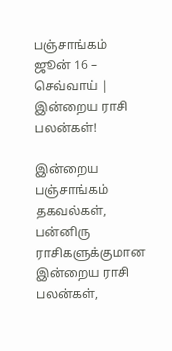பஞ்சாங்கம் ஜூன் 16 – செவ்வாய் | இன்றைய ராசி பலன்கள்!

இன்றைய பஞ்சாங்கம் தகவல்கள், பன்னிரு ராசிகளுக்குமான இன்றைய ராசி பலன்கள்,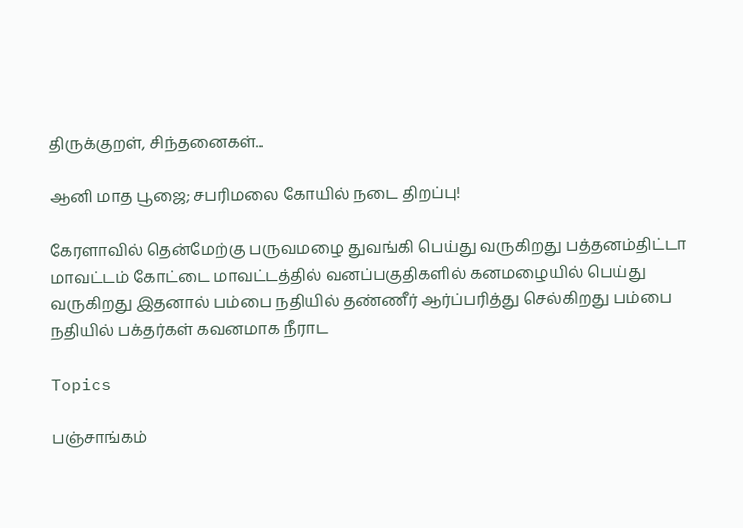திருக்குறள், சிந்தனைகள்...

ஆனி மாத பூஜை; சபரிமலை கோயில் நடை திறப்பு!

கேரளாவில் தென்மேற்கு பருவமழை துவங்கி பெய்து வருகிறது பத்தனம்திட்டா மாவட்டம் கோட்டை மாவட்டத்தில் வனப்பகுதிகளில் கனமழையில் பெய்து வருகிறது இதனால் பம்பை நதியில் தண்ணீர் ஆர்ப்பரித்து செல்கிறது பம்பை நதியில் பக்தர்கள் கவனமாக நீராட

Topics

பஞ்சாங்கம்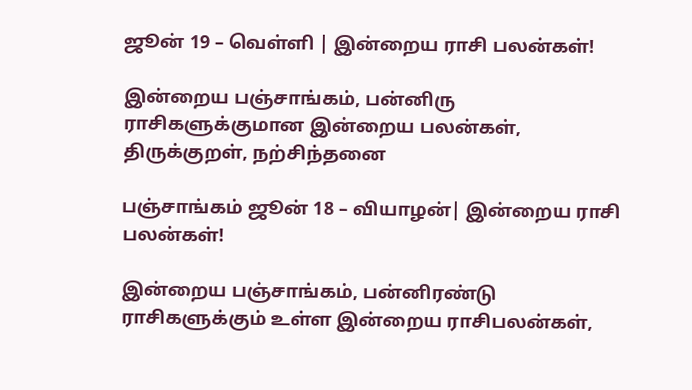ஜூன் 19 – வெள்ளி | இன்றைய ராசி பலன்கள்!

இன்றைய பஞ்சாங்கம், பன்னிரு ராசிகளுக்குமான இன்றைய பலன்கள், திருக்குறள், நற்சிந்தனை

பஞ்சாங்கம் ஜூன் 18 – வியாழன்| இன்றைய ராசி பலன்கள்!

இன்றைய பஞ்சாங்கம், பன்னிரண்டு ராசிகளுக்கும் உள்ள இன்றைய ராசிபலன்கள்,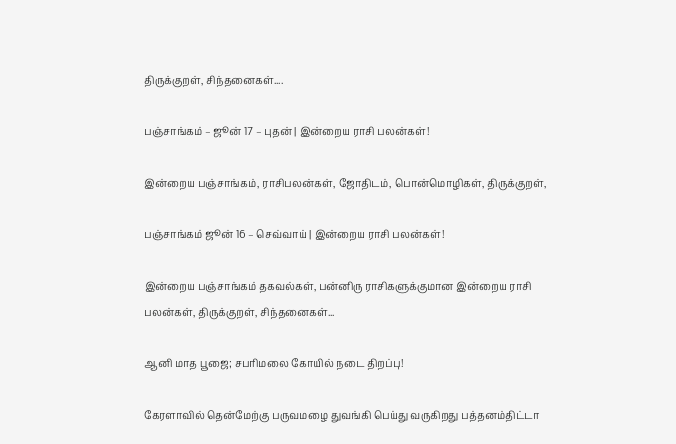திருக்குறள், சிந்தனைகள்....

பஞ்சாங்கம் – ஜூன் 17 – புதன் | இன்றைய ராசி பலன்கள்!

இன்றைய பஞ்சாங்கம், ராசிபலன்கள், ஜோதிடம், பொன்மொழிகள், திருக்குறள்,

பஞ்சாங்கம் ஜூன் 16 – செவ்வாய் | இன்றைய ராசி பலன்கள்!

இன்றைய பஞ்சாங்கம் தகவல்கள், பன்னிரு ராசிகளுக்குமான இன்றைய ராசி பலன்கள், திருக்குறள், சிந்தனைகள்...

ஆனி மாத பூஜை; சபரிமலை கோயில் நடை திறப்பு!

கேரளாவில் தென்மேற்கு பருவமழை துவங்கி பெய்து வருகிறது பத்தனம்திட்டா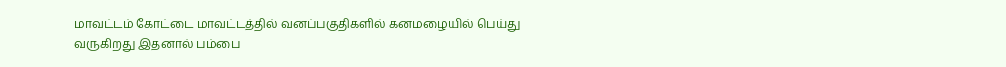மாவட்டம் கோட்டை மாவட்டத்தில் வனப்பகுதிகளில் கனமழையில் பெய்து வருகிறது இதனால் பம்பை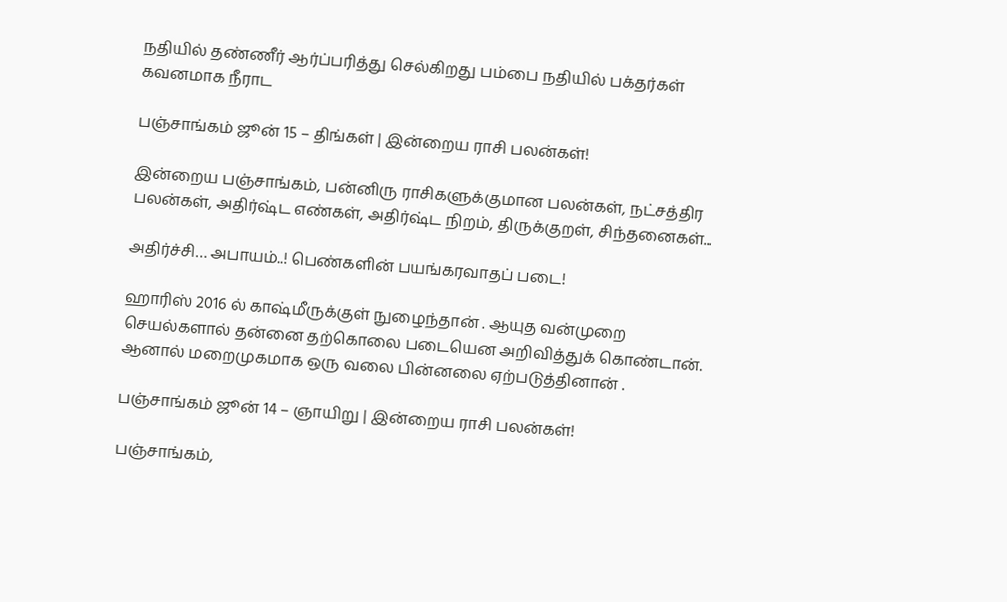நதியில் தண்ணீர் ஆர்ப்பரித்து செல்கிறது பம்பை நதியில் பக்தர்கள் கவனமாக நீராட

பஞ்சாங்கம் ஜூன் 15 – திங்கள் | இன்றைய ராசி பலன்கள்!

இன்றைய பஞ்சாங்கம், பன்னிரு ராசிகளுக்குமான பலன்கள், நட்சத்திர பலன்கள், அதிர்ஷ்ட எண்கள், அதிர்ஷ்ட நிறம், திருக்குறள், சிந்தனைகள்...

அதிர்ச்சி… அபாயம்..! பெண்களின் பயங்கரவாதப் படை!

ஹாரிஸ் 2016 ல் காஷ்மீருக்குள் நுழைந்தான் . ஆயுத வன்முறை செயல்களால் தன்னை தற்கொலை படையென அறிவித்துக் கொண்டான். ஆனால் மறைமுகமாக ஒரு வலை பின்னலை ஏற்படுத்தினான் .

பஞ்சாங்கம் ஜூன் 14 – ஞாயிறு | இன்றைய ராசி பலன்கள்!

பஞ்சாங்கம்,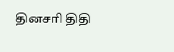தினசரி திதி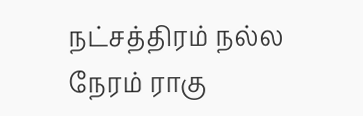நட்சத்திரம் நல்ல நேரம் ராகு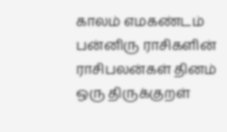காலம் எமகண்டம் பன்னிரு ராசிகளின் ராசிபலன்கள் தினம் ஒரு திருக்குறள்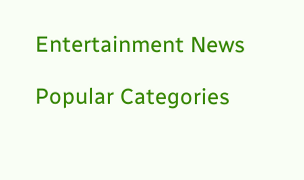Entertainment News

Popular Categories